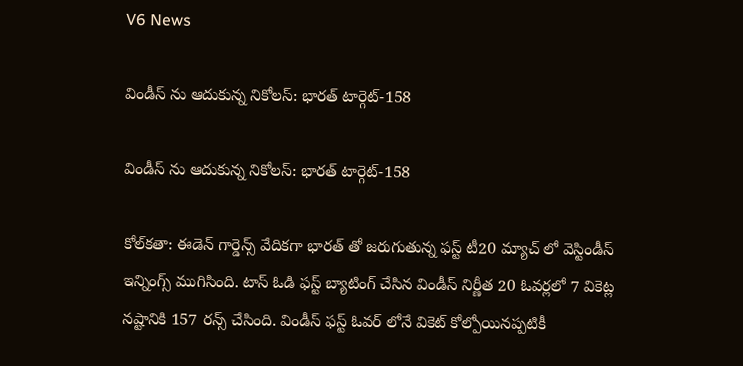V6 News

విండీస్ ను ఆదుకున్న నికోలస్: భారత్ టార్గెట్-158

విండీస్ ను ఆదుకున్న నికోలస్: భారత్ టార్గెట్-158

కోల్‌క‌తా: ఈడెన్ గార్డెన్స్ వేదికగా భారత్ తో జరుగుతున్న ఫస్ట్ టీ20 మ్యాచ్ లో వెస్టిండీస్ ఇన్నింగ్స్ ముగిసింది. టాస్ ఓడి ఫస్ట్ బ్యాటింగ్ చేసిన విండీస్ నిర్ణీత 20 ఓవర్లలో 7 వికెట్ల నష్టానికి 157 రన్స్ చేసింది. విండీస్ ఫస్ట్ ఓవర్ లోనే వికెట్ కోల్పోయినప్పటికీ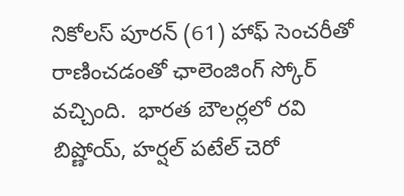నికోలస్ పూరన్ (61) హాఫ్ సెంచరీతో రాణించడంతో ఛాలెంజింగ్ స్కోర్ వచ్చింది.  భారత బౌలర్లలో రవి బిష్ణోయ్, హర్షల్ పటేల్ చెరో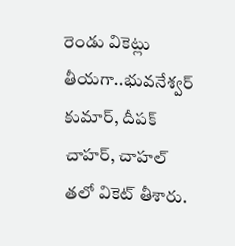రెండు వికెట్లు తీయగా..భువనేశ్వర్ కుమార్, దీపక్ చాహర్, చాహల్ తలో వికెట్ తీశారు.